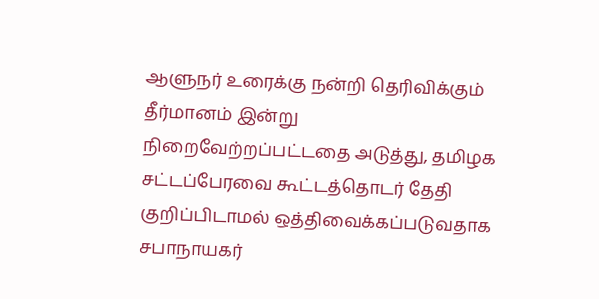ஆளுநர் உரைக்கு நன்றி தெரிவிக்கும் தீர்மானம் இன்று நிறைவேற்றப்பட்டதை அடுத்து, தமிழக சட்டப்பேரவை கூட்டத்தொடர் தேதி குறிப்பிடாமல் ஒத்திவைக்கப்படுவதாக சபாநாயகர்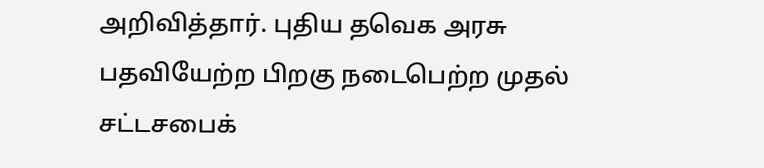அறிவித்தார். புதிய தவெக அரசு பதவியேற்ற பிறகு நடைபெற்ற முதல் சட்டசபைக்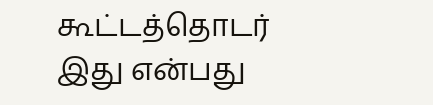கூட்டத்தொடர் இது என்பது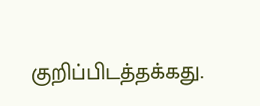குறிப்பிடத்தக்கது.